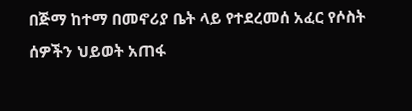በጅማ ከተማ በመኖሪያ ቤት ላይ የተደረመሰ አፈር የሶስት ሰዎችን ህይወት አጠፋ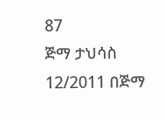87
ጅማ ታህሳስ 12/2011 በጅማ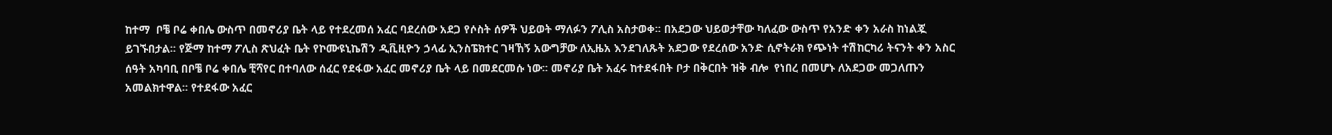ከተማ  ቦቼ ቦሬ ቀበሌ ውስጥ በመኖሪያ ቤት ላይ የተደረመሰ አፈር ባደረሰው አደጋ የሶስት ሰዎች ህይወት ማለፉን ፖሊስ አስታወቀ፡፡ በአደጋው ህይወታቸው ካለፈው ውስጥ የአንድ ቀን አራስ ከነልጇ ይገኙበታል፡፡ የጅማ ከተማ ፖሊስ ጽህፈት ቤት የኮሙዩኒኬሽን ዲቪዚዮን ኃላፊ ኢንስፔክተር ገዛኸኝ አውግቻው ለኢዜአ እንደገለጹት አደጋው የደረሰው አንድ ሲኖትራክ የጭነት ተሽከርካሪ ትናንት ቀን አስር ሰዓት አካባቢ በቦቼ ቦሬ ቀበሌ ቺሻየር በተባለው ሰፈር የደፋው አፈር መኖሪያ ቤት ላይ በመደርመሱ ነው፡፡ መኖሪያ ቤት አፈሩ ከተደፋበት ቦታ በቅርበት ዝቅ ብሎ  የነበረ በመሆኑ ለአደጋው መጋለጡን  አመልክተዋል፡፡ የተደፋው አፈር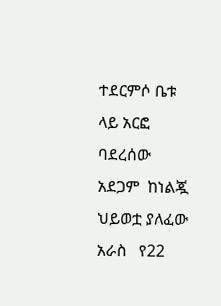ተደርምሶ ቤቱ ላይ አርፎ ባደረሰው አደጋም  ከነልጇ ህይወቷ ያለፈው አራስ   የ22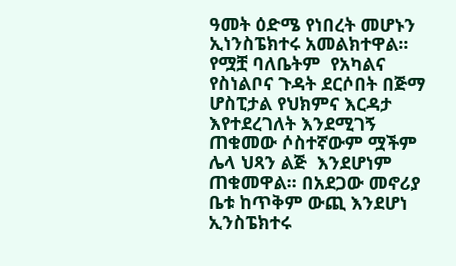ዓመት ዕድሜ የነበረት መሆኑን  ኢነንስፔክተሩ አመልክተዋል፡፡ የሟቿ ባለቤትም  የአካልና የስነልቦና ጉዳት ደርሶበት በጅማ ሆስፒታል የህክምና እርዳታ እየተደረገለት እንደሚገኝ ጠቁመው ሶስተኛውም ሟችም ሌላ ህጻን ልጅ  እንደሆነም ጠቁመዋል፡፡ በአደጋው መኖሪያ ቤቱ ከጥቅም ውጪ እንደሆነ ኢንስፔክተሩ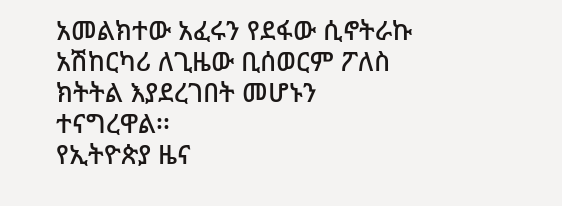አመልክተው አፈሩን የደፋው ሲኖትራኩ አሽከርካሪ ለጊዜው ቢሰወርም ፖለስ ክትትል እያደረገበት መሆኑን ተናግረዋል፡፡
የኢትዮጵያ ዜና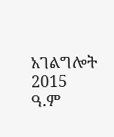አገልግሎት
2015
ዓ.ም